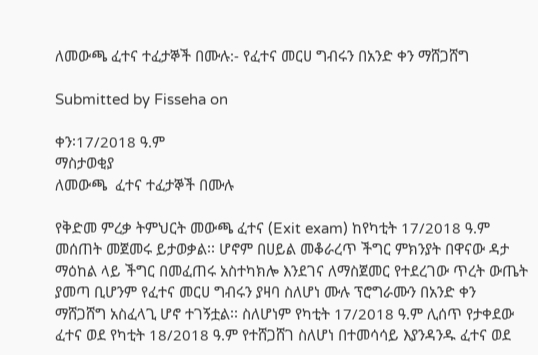ለመውጫ ፈተና ተፈታኞች በሙሉ:- የፈተና መርሀ ግብሩን በአንድ ቀን ማሸጋሸግ

Submitted by Fisseha on

ቀን፡17/2018 ዓ.ም
ማስታወቂያ
ለመውጫ  ፈተና ተፈታኞች በሙሉ

የቅድመ ምረቃ ትምህርት መውጫ ፈተና (Exit exam) ከየካቲት 17/2018 ዓ.ም መሰጠት መጀመሩ ይታወቃል፡፡ ሆኖም በሀይል መቆራረጥ ችግር ምክንያት በዋናው ዳታ ማዕከል ላይ ችግር በመፈጠሩ አስተካክሎ እንደገና ለማስጀመር የተደረገው ጥረት ውጤት ያመጣ ቢሆንም የፈተና መርሀ ግብሩን ያዛባ ስለሆነ ሙሉ ፕሮግራሙን በአንድ ቀን ማሸጋሸግ አስፈላጊ ሆኖ ተገኝቷል፡፡ ስለሆነም የካቲት 17/2018 ዓ.ም ሊሰጥ የታቀደው ፈተና ወደ የካቲት 18/2018 ዓ.ም የተሸጋሸገ ስለሆነ በተመሳሳይ እያንዳንዱ ፈተና ወደ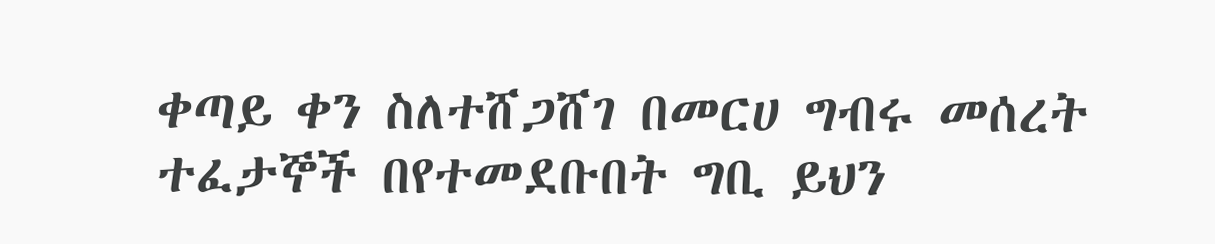ቀጣይ ቀን ስለተሸጋሸገ በመርሀ ግብሩ መሰረት ተፈታኞች በየተመደቡበት ግቢ ይህን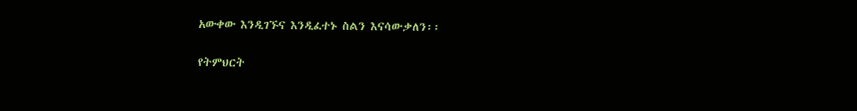አውቀው እንዲገኙና እንዲፈተኑ ስልን እናሳውቃለን፡፡

የትምህርት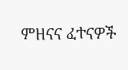ምዘናና ፈተናዎች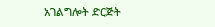አገልግሎት ድርጅት